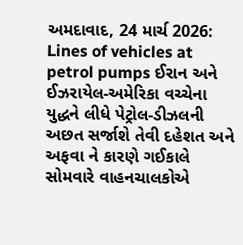અમદાવાદ, 24 માર્ચ 2026: Lines of vehicles at petrol pumps ઈરાન અને ઈઝરાયેલ-અમેરિકા વચ્ચેના યુદ્ધને લીધે પેટ્રોલ-ડીઝલની અછત સર્જાશે તેવી દહેશત અને અફવા ને કારણે ગઈકાલે સોમવારે વાહનચાલકોએ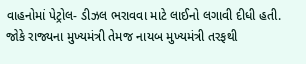વાહનોમાં પેટ્રોલ- ડીઝલ ભરાવવા માટે લાઈનો લગાવી દીધી હતી. જોકે રાજ્યના મુખ્યમંત્રી તેમજ નાયબ મુખ્યમંત્રી તરફથી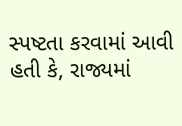સ્પષ્ટતા કરવામાં આવી હતી કે, રાજ્યમાં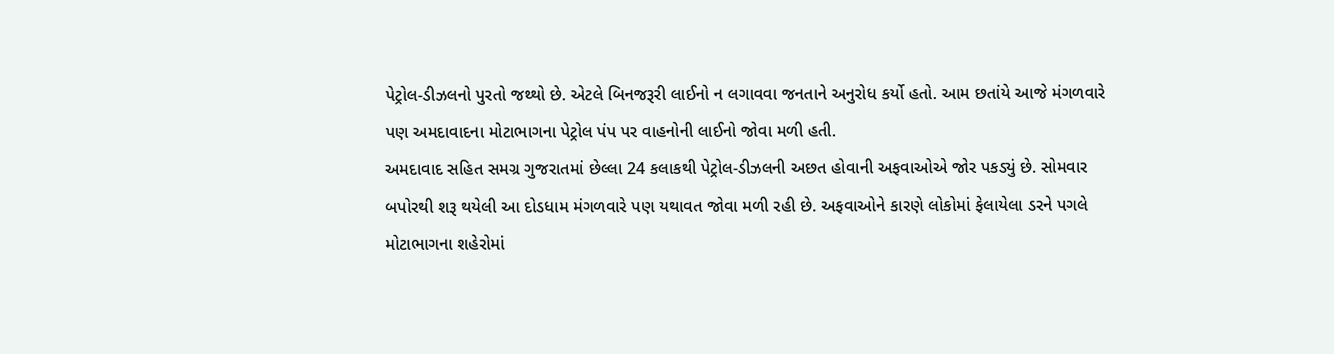પેટ્રોલ-ડીઝલનો પુરતો જથ્થો છે. એટલે બિનજરૂરી લાઈનો ન લગાવવા જનતાને અનુરોધ કર્યો હતો. આમ છતાંયે આજે મંગળવારે પણ અમદાવાદના મોટાભાગના પેટ્રોલ પંપ પર વાહનોની લાઈનો જોવા મળી હતી.
અમદાવાદ સહિત સમગ્ર ગુજરાતમાં છેલ્લા 24 કલાકથી પેટ્રોલ-ડીઝલની અછત હોવાની અફવાઓએ જોર પકડ્યું છે. સોમવાર બપોરથી શરૂ થયેલી આ દોડધામ મંગળવારે પણ યથાવત જોવા મળી રહી છે. અફવાઓને કારણે લોકોમાં ફેલાયેલા ડરને પગલે મોટાભાગના શહેરોમાં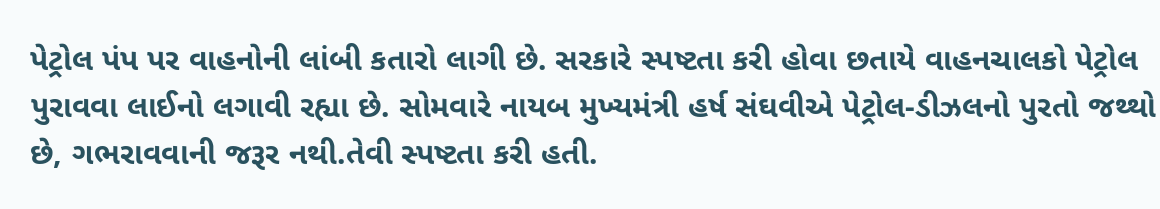પેટ્રોલ પંપ પર વાહનોની લાંબી કતારો લાગી છે. સરકારે સ્પષ્ટતા કરી હોવા છતાયે વાહનચાલકો પેટ્રોલ પુરાવવા લાઈનો લગાવી રહ્યા છે. સોમવારે નાયબ મુખ્યમંત્રી હર્ષ સંઘવીએ પેટ્રોલ-ડીઝલનો પુરતો જથ્થો છે, ગભરાવવાની જરૂર નથી.તેવી સ્પષ્ટતા કરી હતી.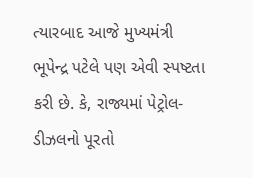ત્યારબાદ આજે મુખ્યમંત્રી ભૂપેન્દ્ર પટેલે પણ એવી સ્પષ્ટતા કરી છે. કે, રાજ્યમાં પેટ્રોલ-ડીઝલનો પૂરતો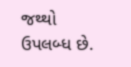જથ્થો ઉપલબ્ધ છે.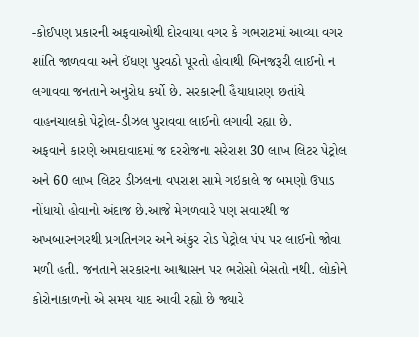-કોઈપણ પ્રકારની અફવાઓથી દોરવાયા વગર કે ગભરાટમાં આવ્યા વગર શાંતિ જાળવવા અને ઈંધણ પુરવઠો પૂરતો હોવાથી બિનજરૂરી લાઈનો ન લગાવવા જનતાને અનુરોધ કર્યો છે. સરકારની હૈયાધારણ છતાંયે વાહનચાલકો પેટ્રોલ-ડીઝલ પુરાવવા લાઈનો લગાવી રહ્યા છે.
અફવાને કારણે અમદાવાદમાં જ દરરોજના સરેરાશ 30 લાખ લિટર પેટ્રોલ અને 60 લાખ લિટર ડીઝલના વપરાશ સામે ગઇકાલે જ બમણો ઉપાડ નોંધાયો હોવાનો અંદાજ છે.આજે મેગળવારે પણ સવારથી જ અખબારનગરથી પ્રગતિનગર અને અંકુર રોડ પેટ્રોલ પંપ પર લાઈનો જોવા મળી હતી. જનતાને સરકારના આશ્વાસન પર ભરોસો બેસતો નથી. લોકોને કોરોનાકાળનો એ સમય યાદ આવી રહ્યો છે જ્યારે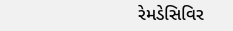રેમડેસિવિર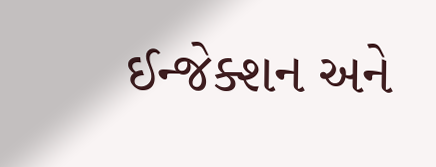ઈન્જેક્શન અને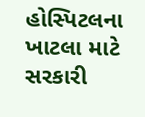હોસ્પિટલના ખાટલા માટે સરકારી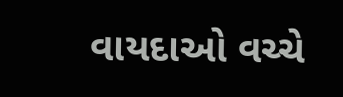વાયદાઓ વચ્ચે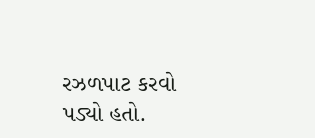રઝળપાટ કરવો પડ્યો હતો.